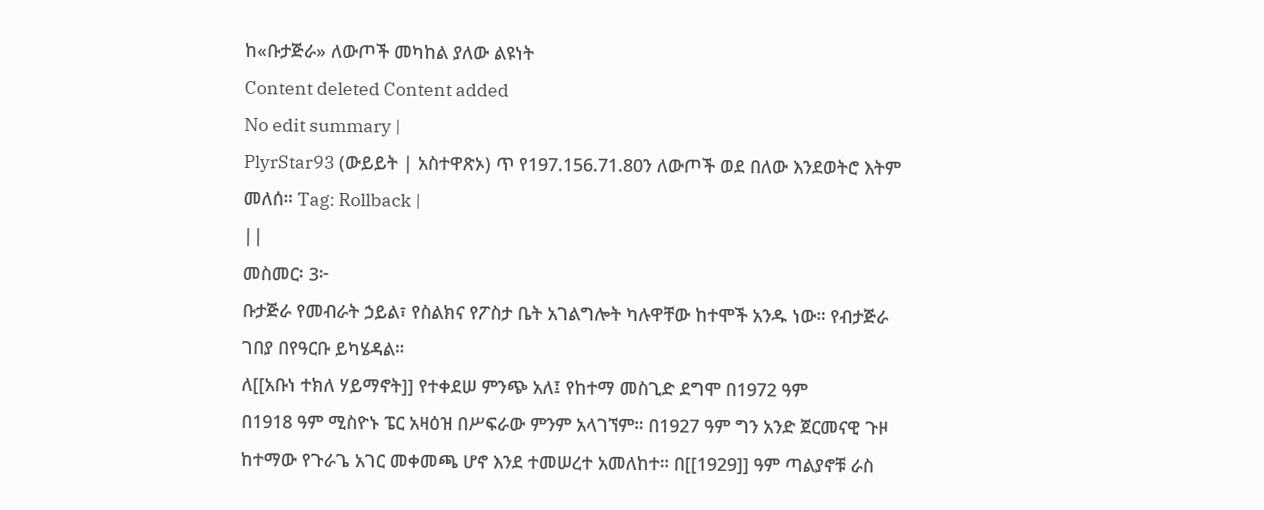ከ«ቡታጅራ» ለውጦች መካከል ያለው ልዩነት
Content deleted Content added
No edit summary |
PlyrStar93 (ውይይት | አስተዋጽኦ) ጥ የ197.156.71.80ን ለውጦች ወደ በለው እንደወትሮ እትም መለሰ። Tag: Rollback |
||
መስመር፡ 3፦
ቡታጅራ የመብራት ኃይል፣ የስልክና የፖስታ ቤት አገልግሎት ካሉዋቸው ከተሞች አንዱ ነው። የብታጅራ ገበያ በየዓርቡ ይካሄዳል።
ለ[[አቡነ ተክለ ሃይማኖት]] የተቀደሠ ምንጭ አለ፤ የከተማ መስጊድ ደግሞ በ1972 ዓም
በ1918 ዓም ሚስዮኑ ፔር አዛዕዝ በሥፍራው ምንም አላገኘም። በ1927 ዓም ግን አንድ ጀርመናዊ ጉዞ ከተማው የጉራጌ አገር መቀመጫ ሆኖ እንደ ተመሠረተ አመለከተ። በ[[1929]] ዓም ጣልያኖቹ ራስ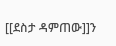[[ደስታ ዳምጠው]]ን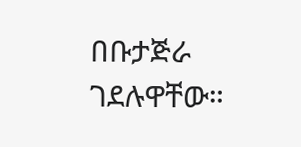በቡታጅራ ገደሉዋቸው።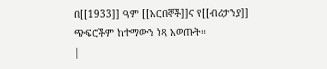በ[[1933]] ዓም [[አርበኞች]]ና የ[[ብሪታንያ]] ጭፍሮችም ከተማውን ነጻ አወጡት።
|